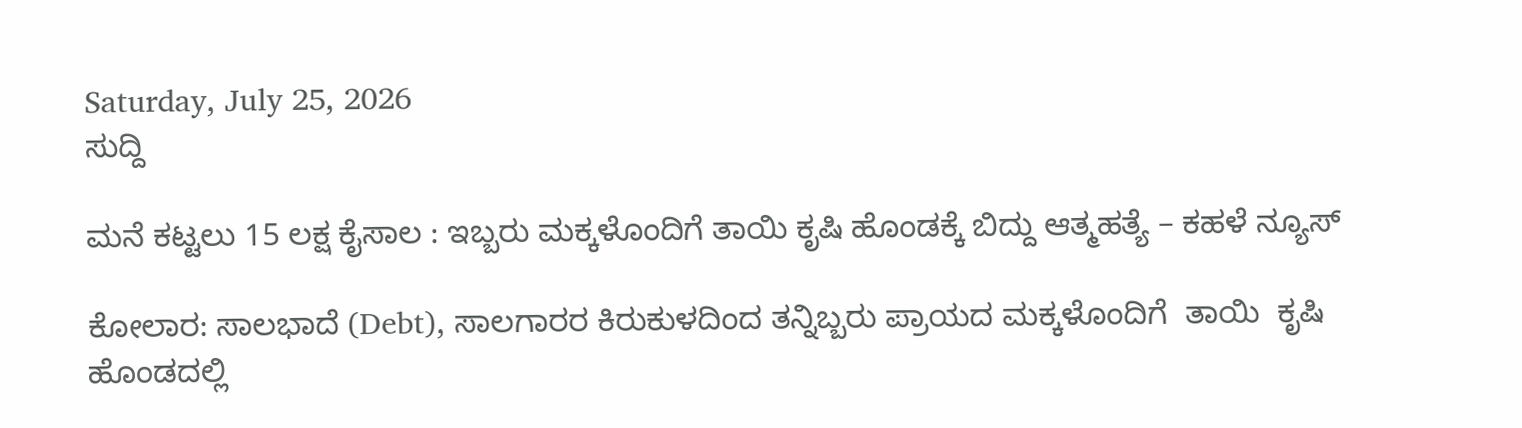Saturday, July 25, 2026
ಸುದ್ದಿ

ಮನೆ ಕಟ್ಟಲು 15 ಲಕ್ಷ ಕೈಸಾಲ : ಇಬ್ಬರು ಮಕ್ಕಳೊಂದಿಗೆ ತಾಯಿ ಕೃಷಿ ಹೊಂಡಕ್ಕೆ ಬಿದ್ದು ಆತ್ಮಹತ್ಯೆ – ಕಹಳೆ ನ್ಯೂಸ್

ಕೋಲಾರ: ಸಾಲಭಾದೆ (Debt), ಸಾಲಗಾರರ ಕಿರುಕುಳದಿಂದ ತನ್ನಿಬ್ಬರು ಪ್ರಾಯದ ಮಕ್ಕಳೊಂದಿಗೆ  ತಾಯಿ  ಕೃಷಿ ಹೊಂಡದಲ್ಲಿ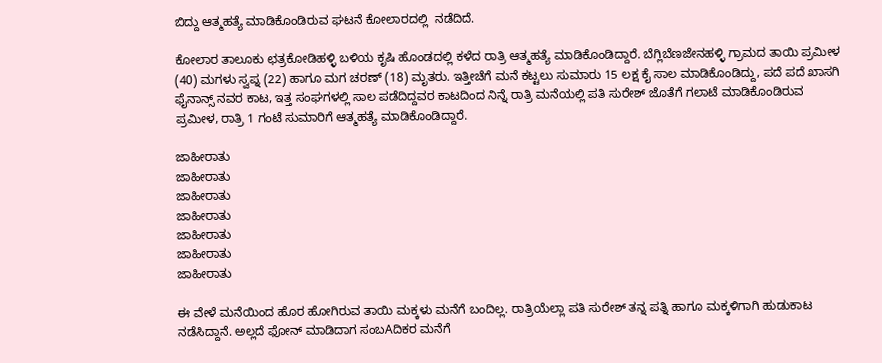ಬಿದ್ದು ಆತ್ಮಹತ್ಯೆ ಮಾಡಿಕೊಂಡಿರುವ ಘಟನೆ ಕೋಲಾರದಲ್ಲಿ  ನಡೆದಿದೆ.

ಕೋಲಾರ ತಾಲೂಕು ಛತ್ರಕೋಡಿಹಳ್ಳಿ ಬಳಿಯ ಕೃಷಿ ಹೊಂಡದಲ್ಲಿ ಕಳೆದ ರಾತ್ರಿ ಆತ್ಮಹತ್ಯೆ ಮಾಡಿಕೊಂಡಿದ್ದಾರೆ. ಬೆಗ್ಲಿಬೆಣಜೇನಹಳ್ಳಿ ಗ್ರಾಮದ ತಾಯಿ ಪ್ರಮೀಳ (40) ಮಗಳು ಸ್ವಪ್ನ (22) ಹಾಗೂ ಮಗ ಚರಣ್ (18) ಮೃತರು. ಇತ್ತೀಚೆಗೆ ಮನೆ ಕಟ್ಟಲು ಸುಮಾರು 15 ಲಕ್ಷ ಕೈ ಸಾಲ ಮಾಡಿಕೊಂಡಿದ್ದು, ಪದೆ ಪದೆ ಖಾಸಗಿ ಫೈನಾನ್ಸ್ ನವರ ಕಾಟ, ಇತ್ತ ಸಂಘಗಳಲ್ಲಿ ಸಾಲ ಪಡೆದಿದ್ದವರ ಕಾಟದಿಂದ ನಿನ್ನೆ ರಾತ್ರಿ ಮನೆಯಲ್ಲಿ ಪತಿ ಸುರೇಶ್ ಜೊತೆಗೆ ಗಲಾಟೆ ಮಾಡಿಕೊಂಡಿರುವ ಪ್ರಮೀಳ, ರಾತ್ರಿ 1 ಗಂಟೆ ಸುಮಾರಿಗೆ ಆತ್ಮಹತ್ಯೆ ಮಾಡಿಕೊಂಡಿದ್ದಾರೆ.

ಜಾಹೀರಾತು
ಜಾಹೀರಾತು
ಜಾಹೀರಾತು
ಜಾಹೀರಾತು
ಜಾಹೀರಾತು
ಜಾಹೀರಾತು
ಜಾಹೀರಾತು

ಈ ವೇಳೆ ಮನೆಯಿಂದ ಹೊರ ಹೋಗಿರುವ ತಾಯಿ ಮಕ್ಕಳು ಮನೆಗೆ ಬಂದಿಲ್ಲ. ರಾತ್ರಿಯೆಲ್ಲಾ ಪತಿ ಸುರೇಶ್ ತನ್ನ ಪತ್ನಿ ಹಾಗೂ ಮಕ್ಕಳಿಗಾಗಿ ಹುಡುಕಾಟ ನಡೆಸಿದ್ದಾನೆ. ಅಲ್ಲದೆ ಫೋನ್ ಮಾಡಿದಾಗ ಸಂಬAದಿಕರ ಮನೆಗೆ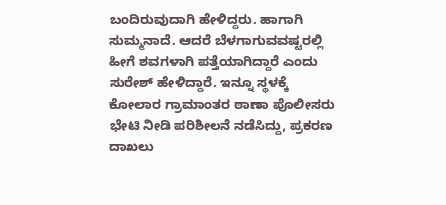ಬಂದಿರುವುದಾಗಿ ಹೇಳಿದ್ದರು. ಹಾಗಾಗಿ ಸುಮ್ಮನಾದೆ. ಆದರೆ ಬೆಳಗಾಗುವವಷ್ಟರಲ್ಲಿ ಹೀಗೆ ಶವಗಳಾಗಿ ಪತ್ತೆಯಾಗಿದ್ದಾರೆ ಎಂದು ಸುರೇಶ್ ಹೇಳಿದ್ದಾರೆ. ಇನ್ನೂ ಸ್ಥಳಕ್ಕೆ ಕೋಲಾರ ಗ್ರಾಮಾಂತರ ಠಾಣಾ ಪೊಲೀಸರು ಭೇಟಿ ನೀಡಿ ಪರಿಶೀಲನೆ ನಡೆಸಿದ್ದು, ಪ್ರಕರಣ ದಾಖಲು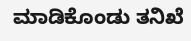ಮಾಡಿಕೊಂಡು ತನಿಖೆ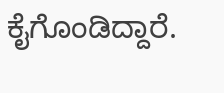ಕೈಗೊಂಡಿದ್ದಾರೆ.